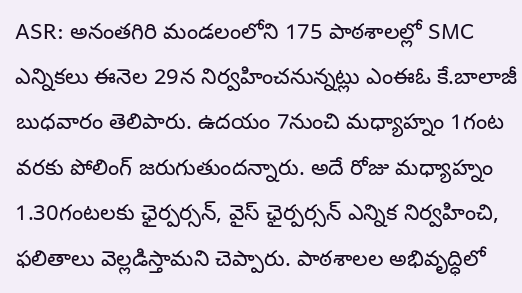ASR: అనంతగిరి మండలంలోని 175 పాఠశాలల్లో SMC ఎన్నికలు ఈనెల 29న నిర్వహించనున్నట్లు ఎంఈఓ కే.బాలాజీ బుధవారం తెలిపారు. ఉదయం 7నుంచి మధ్యాహ్నం 1గంట వరకు పోలింగ్ జరుగుతుందన్నారు. అదే రోజు మధ్యాహ్నం 1.30గంటలకు ఛైర్పర్సన్, వైస్ ఛైర్పర్సన్ ఎన్నిక నిర్వహించి, ఫలితాలు వెల్లడిస్తామని చెప్పారు. పాఠశాలల అభివృద్ధిలో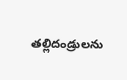తల్లిదండ్రులను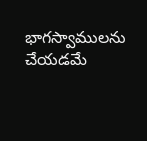భాగస్వాములను చేయడమే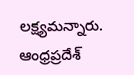లక్ష్యమన్నారు.
ఆంధ్రప్రదేశ్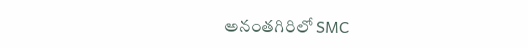అనంతగిరిలో SMC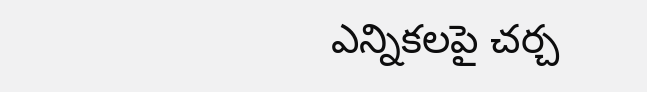ఎన్నికలపై చర్చ